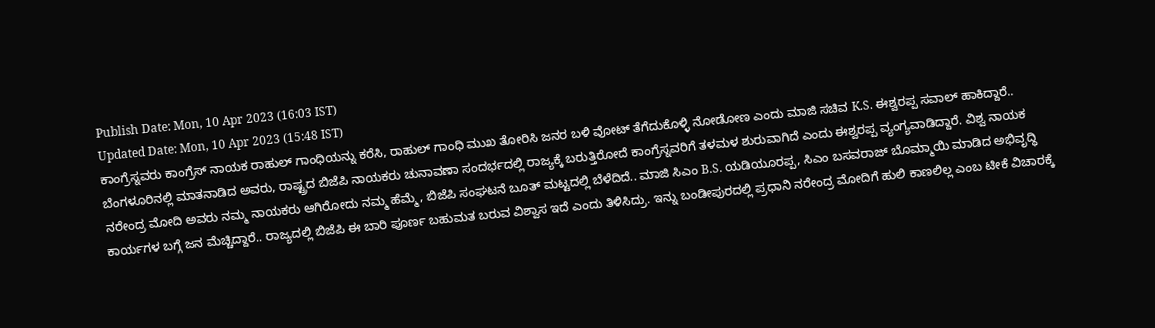Publish Date: Mon, 10 Apr 2023 (16:03 IST)
Updated Date: Mon, 10 Apr 2023 (15:48 IST)
ಕಾಂಗ್ರೆಸ್ನವರು ಕಾಂಗ್ರೆಸ್ ನಾಯಕ ರಾಹುಲ್ ಗಾಂಧಿಯನ್ನು ಕರೆಸಿ, ರಾಹುಲ್ ಗಾಂಧಿ ಮುಖ ತೋರಿಸಿ ಜನರ ಬಳಿ ವೋಟ್ ತೆಗೆದುಕೊಳ್ಳಿ ನೋಡೋಣ ಎಂದು ಮಾಜಿ ಸಚಿವ K.S. ಈಶ್ವರಪ್ಪ ಸವಾಲ್ ಹಾಕಿದ್ದಾರೆ.. ಬೆಂಗಳೂರಿನಲ್ಲಿ ಮಾತನಾಡಿದ ಅವರು, ರಾಷ್ಟ್ರದ ಬಿಜೆಪಿ ನಾಯಕರು ಚುನಾವಣಾ ಸಂದರ್ಭದಲ್ಲಿ ರಾಜ್ಯಕ್ಕೆ ಬರುತ್ತಿರೋದೆ ಕಾಂಗ್ರೆಸ್ನವರಿಗೆ ತಳಮಳ ಶುರುವಾಗಿದೆ ಎಂದು ಈಶ್ವರಪ್ಪ ವ್ಯಂಗ್ಯವಾಡಿದ್ದಾರೆ. ವಿಶ್ವ ನಾಯಕ ನರೇಂದ್ರ ಮೋದಿ ಅವರು ನಮ್ಮ ನಾಯಕರು ಆಗಿರೋದು ನಮ್ಮ ಹೆಮ್ಮೆ, ಬಿಜೆಪಿ ಸಂಘಟನೆ ಬೂತ್ ಮಟ್ಟದಲ್ಲಿ ಬೆಳೆದಿದೆ.. ಮಾಜಿ ಸಿಎಂ B.S. ಯಡಿಯೂರಪ್ಪ, ಸಿಎಂ ಬಸವರಾಜ್ ಬೊಮ್ಮಾಯಿ ಮಾಡಿದ ಅಭಿವೃದ್ಧಿ ಕಾರ್ಯಗಳ ಬಗ್ಗೆ ಜನ ಮೆಚ್ಚಿದ್ದಾರೆ.. ರಾಜ್ಯದಲ್ಲಿ ಬಿಜೆಪಿ ಈ ಬಾರಿ ಪೂರ್ಣ ಬಹುಮತ ಬರುವ ವಿಶ್ವಾಸ ಇದೆ ಎಂದು ತಿಳಿಸಿದ್ರು. ಇನ್ನು ಬಂಡೀಪುರದಲ್ಲಿ ಪ್ರಧಾನಿ ನರೇಂದ್ರ ಮೋದಿಗೆ ಹುಲಿ ಕಾಣಲಿಲ್ಲ ಎಂಬ ಟೀಕೆ ವಿಚಾರಕ್ಕೆ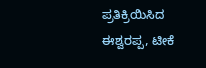ಪ್ರತಿಕ್ರಿಯಿಸಿದ ಈಶ್ವರಪ್ಪ, ಟೀಕೆ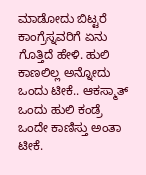ಮಾಡೋದು ಬಿಟ್ಟರೆ ಕಾಂಗ್ರೆಸ್ನವರಿಗೆ ಏನು ಗೊತ್ತಿದೆ ಹೇಳಿ. ಹುಲಿ ಕಾಣಲಿಲ್ಲ ಅನ್ನೋದು ಒಂದು ಟೀಕೆ.. ಆಕಸ್ಮಾತ್ ಒಂದು ಹುಲಿ ಕಂಡ್ರೆ ಒಂದೇ ಕಾಣಿಸ್ತು ಅಂತಾ ಟೀಕೆ.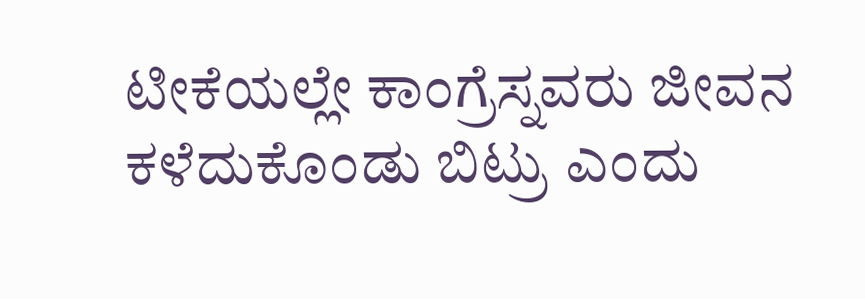ಟೀಕೆಯಲ್ಲೇ ಕಾಂಗ್ರೆಸ್ನವರು ಜೀವನ ಕಳೆದುಕೊಂಡು ಬಿಟ್ರು ಎಂದು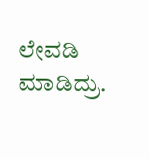ಲೇವಡಿ ಮಾಡಿದ್ರು.